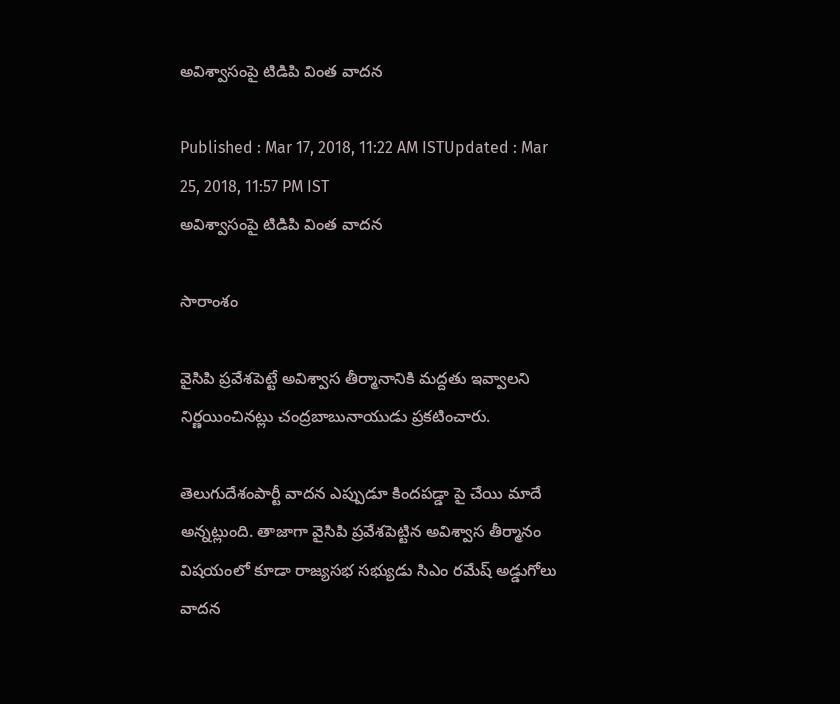అవిశ్వాసంపై టిడిపి వింత వాదన

Published : Mar 17, 2018, 11:22 AM ISTUpdated : Mar 25, 2018, 11:57 PM IST
అవిశ్వాసంపై టిడిపి వింత వాదన

సారాంశం

వైసిపి ప్రవేశపెట్టే అవిశ్వాస తీర్మానానికి మద్దతు ఇవ్వాలని నిర్ణయించినట్లు చంద్రబాబునాయుడు ప్రకటించారు.

తెలుగుదేశంపార్టీ వాదన ఎప్పుడూ కిందపడ్డా పై చేయి మాదే అన్నట్లుంది. తాజాగా వైసిపి ప్రవేశపెట్టిన అవిశ్వాస తీర్మానం విషయంలో కూడా రాజ్యసభ సభ్యుడు సిఎం రమేష్ అడ్డుగోలు వాదన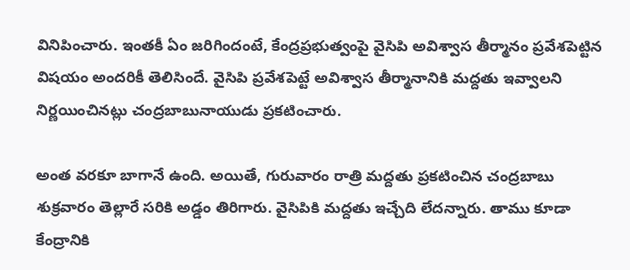వినిపించారు. ఇంతకీ ఏం జరిగిందంటే, కేంద్రప్రభుత్వంపై వైసిపి అవిశ్వాస తీర్మానం ప్రవేశపెట్టిన విషయం అందరికీ తెలిసిందే. వైసిపి ప్రవేశపెట్టే అవిశ్వాస తీర్మానానికి మద్దతు ఇవ్వాలని నిర్ణయించినట్లు చంద్రబాబునాయుడు ప్రకటించారు.

అంత వరకూ బాగానే ఉంది. అయితే, గురువారం రాత్రి మద్దతు ప్రకటించిన చంద్రబాబు శుక్రవారం తెల్లారే సరికి అడ్డం తిరిగారు. వైసిపికి మద్దతు ఇచ్చేది లేదన్నారు. తాము కూడా కేంద్రానికి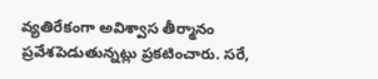వ్యతిరేకంగా అవిశ్వాస తీర్మానం ప్రవేశపెడుతున్నట్లు ప్రకటించారు. సరే,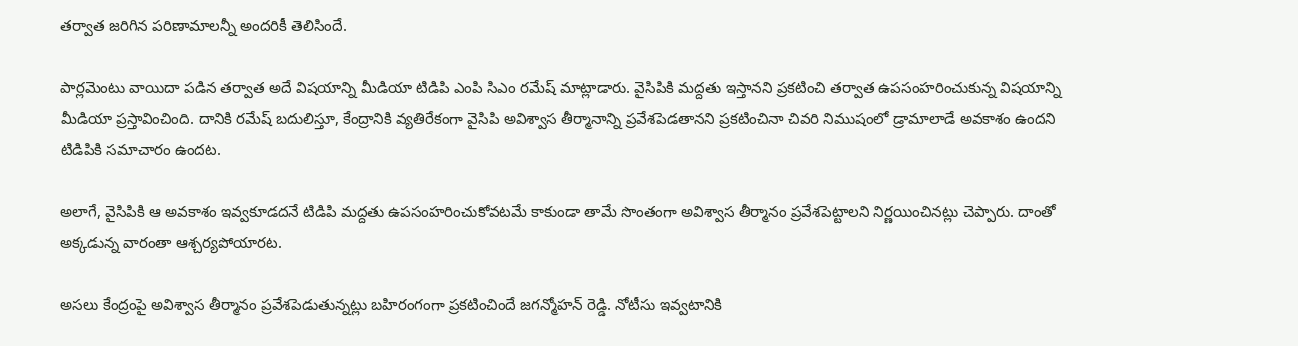తర్వాత జరిగిన పరిణామాలన్నీ అందరికీ తెలిసిందే.

పార్లమెంటు వాయిదా పడిన తర్వాత అదే విషయాన్ని మీడియా టిడిపి ఎంపి సిఎం రమేష్ మాట్లాడారు. వైసిపికి మద్దతు ఇస్తానని ప్రకటించి తర్వాత ఉపసంహరించుకున్న విషయాన్ని మీడియా ప్రస్తావించింది. దానికి రమేష్ బదులిస్తూ, కేంద్రానికి వ్యతిరేకంగా వైసిపి అవిశ్వాస తీర్మానాన్ని ప్రవేశపెడతానని ప్రకటించినా చివరి నిముషంలో డ్రామాలాడే అవకాశం ఉందని టిడిపికి సమాచారం ఉందట.

అలాగే, వైసిపికి ఆ అవకాశం ఇవ్వకూడదనే టిడిపి మద్దతు ఉపసంహరించుకోవటమే కాకుండా తామే సొంతంగా అవిశ్వాస తీర్మానం ప్రవేశపెట్టాలని నిర్ణయించినట్లు చెప్పారు. దాంతో అక్కడున్న వారంతా ఆశ్చర్యపోయారట.

అసలు కేంద్రంపై అవిశ్వాస తీర్మానం ప్రవేశపెడుతున్నట్లు బహిరంగంగా ప్రకటించిందే జగన్మోహన్ రెడ్డి. నోటీసు ఇవ్వటానికి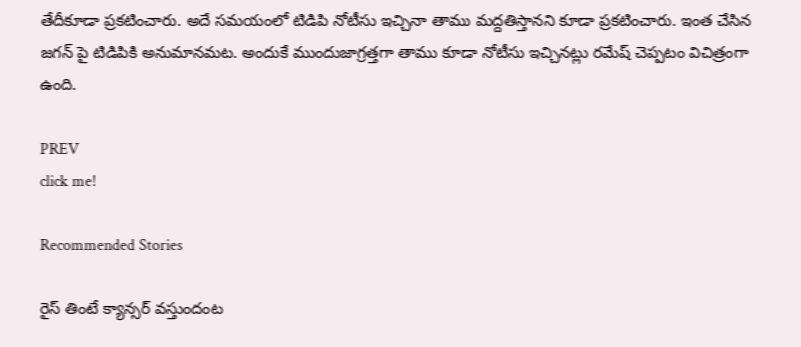తేదీకూడా ప్రకటించారు. అదే సమయంలో టిడిపి నోటీసు ఇచ్చినా తాము మద్దతిస్తానని కూడా ప్రకటించారు. ఇంత చేసిన జగన్ పై టిడిపికి అనుమానమట. అందుకే ముందుజాగ్రత్తగా తాము కూడా నోటీసు ఇచ్చినట్లు రమేష్ చెప్పటం విచిత్రంగా ఉంది.

PREV
click me!

Recommended Stories

రైస్ తింటే క్యాన్సర్ వస్తుందంట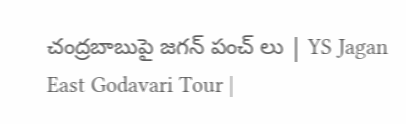చంద్రబాబుపై జగన్ పంచ్ లు | YS Jagan East Godavari Tour |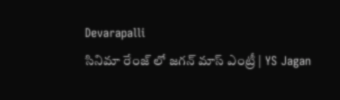Devarapalli
సినిమా రేంజ్ లో జగన్‌ మాస్ ఎంట్రీ | YS Jagan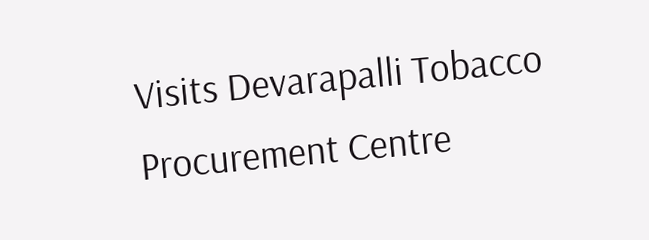Visits Devarapalli Tobacco Procurement Centre